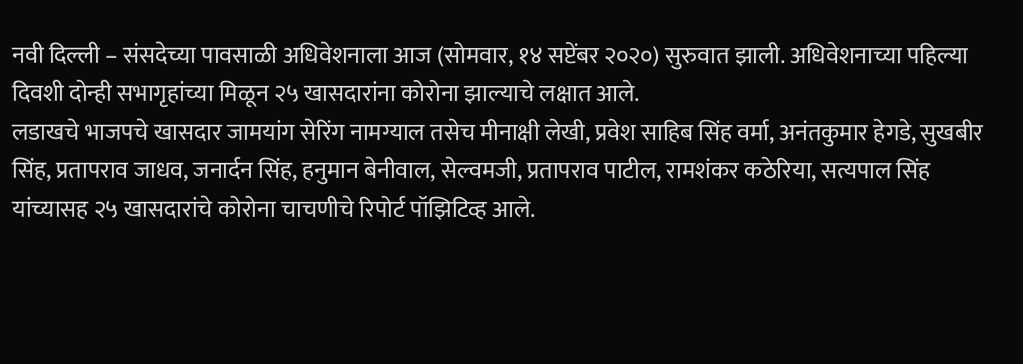नवी दिल्ली – संसदेच्या पावसाळी अधिवेशनाला आज (सोमवार, १४ सप्टेंबर २०२०) सुरुवात झाली. अधिवेशनाच्या पहिल्या दिवशी दोन्ही सभागृहांच्या मिळून २५ खासदारांना कोरोना झाल्याचे लक्षात आले.
लडाखचे भाजपचे खासदार जामयांग सेरिंग नामग्याल तसेच मीनाक्षी लेखी, प्रवेश साहिब सिंह वर्मा, अनंतकुमार हेगडे, सुखबीर सिंह, प्रतापराव जाधव, जनार्दन सिंह, हनुमान बेनीवाल, सेल्वमजी, प्रतापराव पाटील, रामशंकर कठेरिया, सत्यपाल सिंह यांच्यासह २५ खासदारांचे कोरोना चाचणीचे रिपोर्ट पॉझिटिव्ह आले.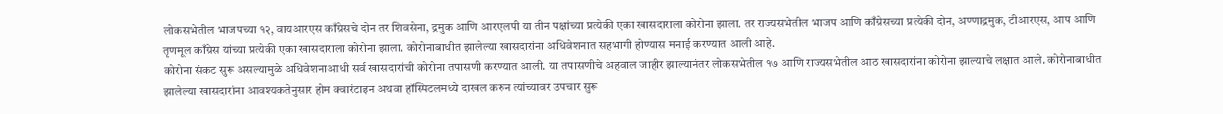लोकसभेतील भाजपच्या १२, वायआरएस काँग्रेसचे दोन तर शिवसेना, द्रमुक आणि आरएलपी या तीन पक्षांच्या प्रत्येकी एका खासदाराला कोरोना झाला. तर राज्यसभेतील भाजप आणि काँग्रेसच्या प्रत्येकी दोन, अण्णाद्रमुक, टीआरएस, आप आणि तृणमूल काँग्रेस यांच्या प्रत्येकी एका खासदाराला कोरोना झाला. कोरोनाबाधीत झालेल्या खासदारांना अधिवेशनात सहभागी होण्यास मनाई करण्यात आली आहे.
कोरोना संकट सुरू असल्यामुळे अधिवेशनाआधी सर्व खासदारांची कोरोना तपासणी करण्यात आली. या तपासणीचे अहवाल जाहीर झाल्यानंतर लोकसभेतील १७ आणि राज्यसभेतील आठ खासदारांना कोरोना झाल्याचे लक्षात आले. कोरोनाबाधीत झालेल्या खासदारांना आवश्यकतेनुसार होम क्वारंटाइन अथवा हॉस्पिटलमध्ये दाखल करुन त्यांच्यावर उपचार सुरू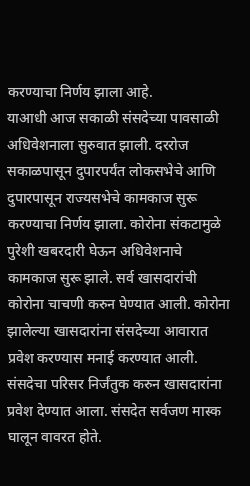करण्याचा निर्णय झाला आहे.
याआधी आज सकाळी संसदेच्या पावसाळी अधिवेशनाला सुरुवात झाली. दररोज सकाळपासून दुपारपर्यंत लोकसभेचे आणि दुपारपासून राज्यसभेचे कामकाज सुरू करण्याचा निर्णय झाला. कोरोना संकटामुळे पुरेशी खबरदारी घेऊन अधिवेशनाचे कामकाज सुरू झाले. सर्व खासदारांची कोरोना चाचणी करुन घेण्यात आली. कोरोना झालेल्या खासदारांना संसदेच्या आवारात प्रवेश करण्यास मनाई करण्यात आली. संसदेचा परिसर निर्जंतुक करुन खासदारांना प्रवेश देण्यात आला. संसदेत सर्वजण मास्क घालून वावरत होते.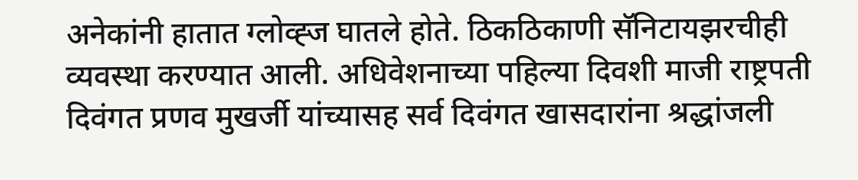अनेकांनी हातात ग्लोव्ह्ज घातले होते. ठिकठिकाणी सॅनिटायझरचीही व्यवस्था करण्यात आली. अधिवेशनाच्या पहिल्या दिवशी माजी राष्ट्रपती दिवंगत प्रणव मुखर्जी यांच्यासह सर्व दिवंगत खासदारांना श्रद्धांजली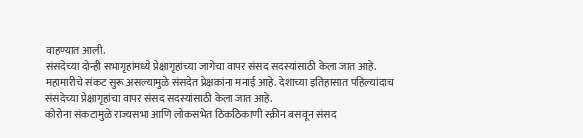वाहण्यात आली.
संसदेच्या दोन्ही सभागृहांमध्ये प्रेक्षागृहांच्या जागेचा वापर संसद सदस्यांसाठी केला जात आहे. महामारीचे संकट सुरू असल्यामुळे संसदेत प्रेक्षकांना मनाई आहे. देशाच्या इतिहासात पहिल्यांदाच संसदेच्या प्रेक्षागृहांचा वापर संसद सदस्यांसाठी केला जात आहे.
कोरोना संकटामुळे राज्यसभा आणि लोकसभेत ठिकठिकाणी स्क्रीन बसवून संसद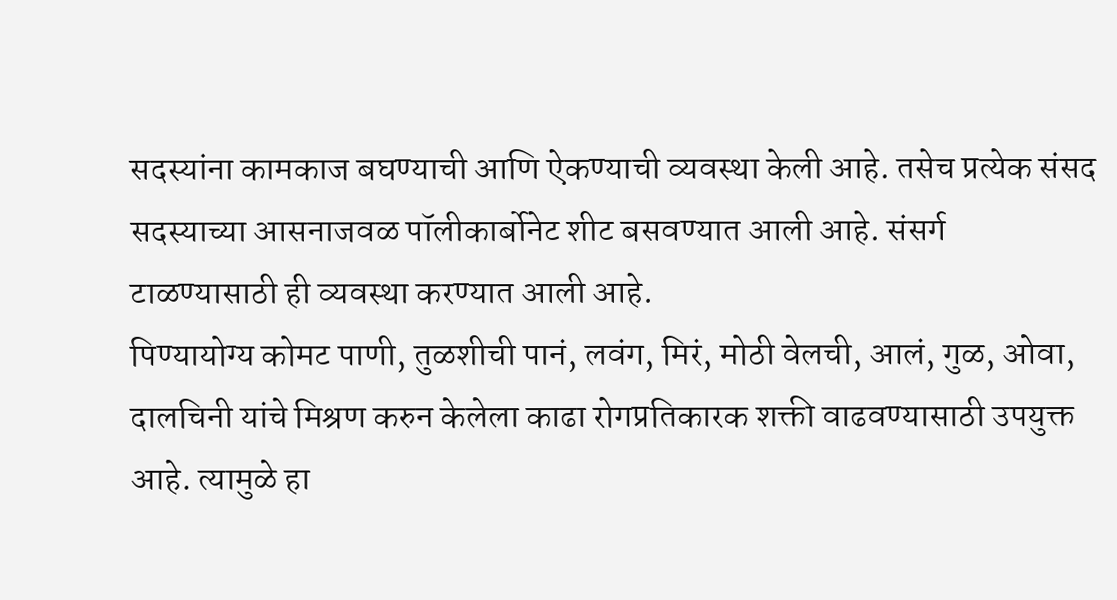सदस्यांना कामकाज बघण्याची आणि ऐकण्याची व्यवस्था केली आहे. तसेच प्रत्येक संसद सदस्याच्या आसनाजवळ पॉलीकार्बोनेट शीट बसवण्यात आली आहे. संसर्ग टाळण्यासाठी ही व्यवस्था करण्यात आली आहे.
पिण्यायोग्य कोमट पाणी, तुळशीची पानं, लवंग, मिरं, मोठी वेलची, आलं, गुळ, ओवा, दालचिनी यांचे मिश्रण करुन केलेला काढा रोगप्रतिकारक शक्ती वाढवण्यासाठी उपयुक्त आहे. त्यामुळे हा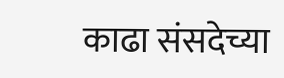काढा संसदेच्या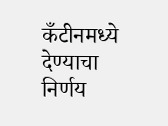कँटीनमध्ये देण्याचा निर्णय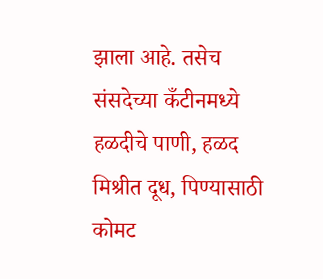झाला आहे. तसेच संसदेच्या कँटीनमध्ये हळदीचे पाणी, हळद मिश्रीत दूध, पिण्यासाठी कोमट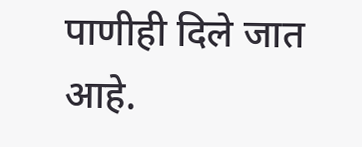पाणीही दिले जात आहे.